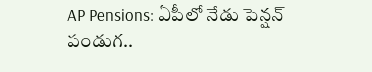AP Pensions: ఏపీలో నేడు పెన్షన్ పండుగ..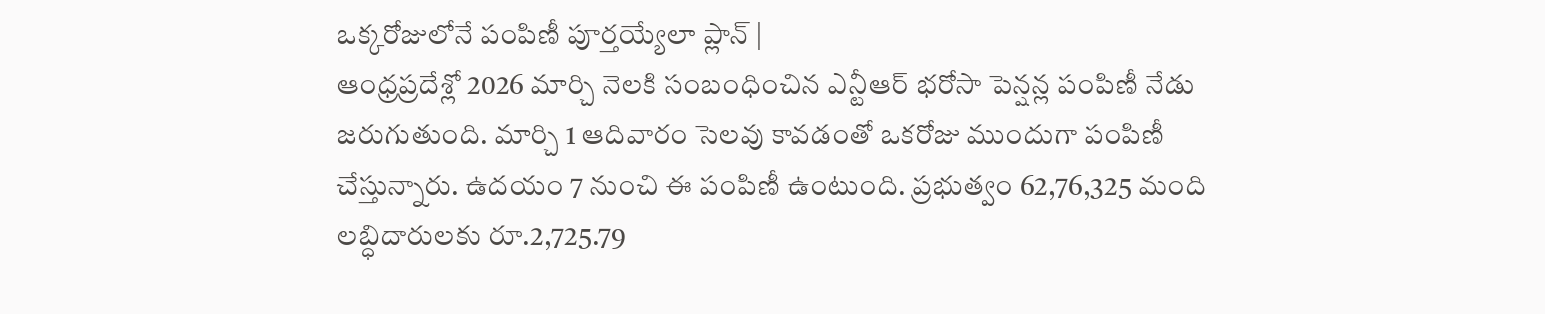ఒక్కరోజులోనే పంపిణీ పూర్తయ్యేలా ప్లాన్ |
ఆంధ్రప్రదేశ్లో 2026 మార్చి నెలకి సంబంధించిన ఎన్టీఆర్ భరోసా పెన్షన్ల పంపిణీ నేడు జరుగుతుంది. మార్చి 1 ఆదివారం సెలవు కావడంతో ఒకరోజు ముందుగా పంపిణీ చేస్తున్నారు. ఉదయం 7 నుంచి ఈ పంపిణీ ఉంటుంది. ప్రభుత్వం 62,76,325 మంది లబ్ధిదారులకు రూ.2,725.79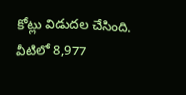కోట్లు విడుదల చేసింది. వీటిలో 8,977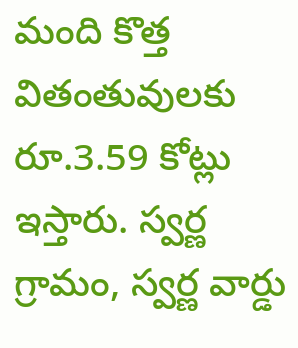మంది కొత్త వితంతువులకు రూ.3.59 కోట్లు ఇస్తారు. స్వర్ణ గ్రామం, స్వర్ణ వార్డు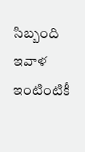సిబ్బంది ఇవాళ ఇంటింటికీ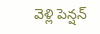వెళ్లి పెన్షన్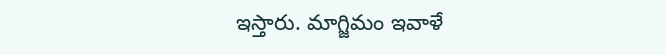ఇస్తారు. మాగ్జిమం ఇవాళే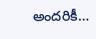అందరికీ…